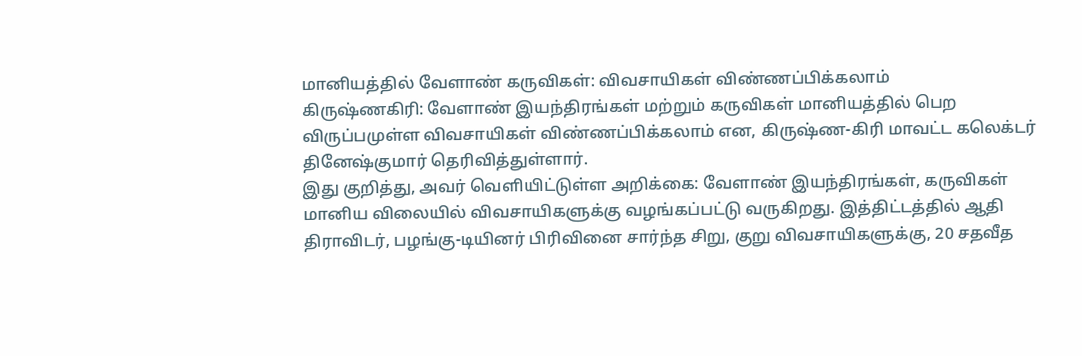மானியத்தில் வேளாண் கருவிகள்: விவசாயிகள் விண்ணப்பிக்கலாம்
கிருஷ்ணகிரி: வேளாண் இயந்திரங்கள் மற்றும் கருவிகள் மானியத்தில் பெற விருப்பமுள்ள விவசாயிகள் விண்ணப்பிக்கலாம் என, கிருஷ்ண-கிரி மாவட்ட கலெக்டர் தினேஷ்குமார் தெரிவித்துள்ளார்.
இது குறித்து, அவர் வெளியிட்டுள்ள அறிக்கை: வேளாண் இயந்திரங்கள், கருவிகள் மானிய விலையில் விவசாயிகளுக்கு வழங்கப்பட்டு வருகிறது. இத்திட்டத்தில் ஆதி திராவிடர், பழங்கு-டியினர் பிரிவினை சார்ந்த சிறு, குறு விவசாயிகளுக்கு, 20 சதவீத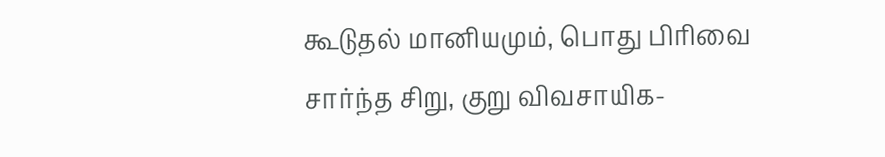கூடுதல் மானியமும், பொது பிரிவை சார்ந்த சிறு, குறு விவசாயிக-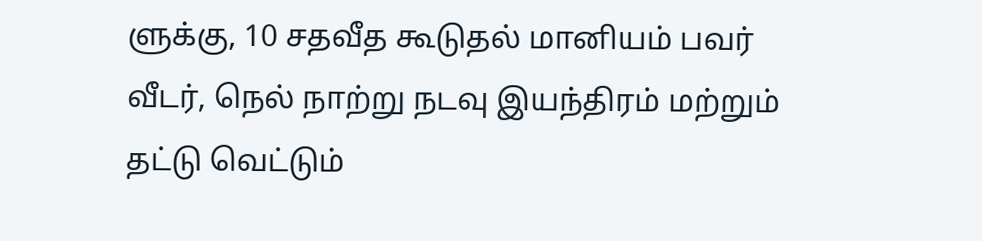ளுக்கு, 10 சதவீத கூடுதல் மானியம் பவர் வீடர், நெல் நாற்று நடவு இயந்திரம் மற்றும் தட்டு வெட்டும்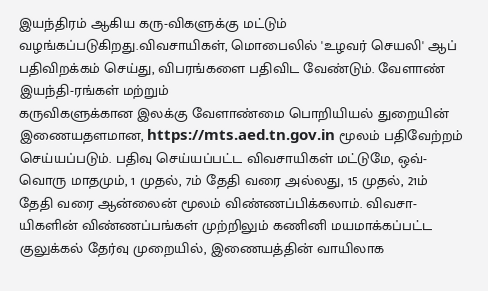இயந்திரம் ஆகிய கரு-விகளுக்கு மட்டும் வழங்கப்படுகிறது.விவசாயிகள், மொபைலில் 'உழவர் செயலி' ஆப் பதிவிறக்கம் செய்து, விபரங்களை பதிவிட வேண்டும். வேளாண் இயந்தி-ரங்கள் மற்றும்
கருவிகளுக்கான இலக்கு வேளாண்மை பொறியியல் துறையின் இணையதளமான, https://mts.aed.tn.gov.in மூலம் பதிவேற்றம் செய்யப்படும். பதிவு செய்யப்பட்ட விவசாயிகள் மட்டுமே, ஒவ்-வொரு மாதமும், 1 முதல், 7ம் தேதி வரை அல்லது, 15 முதல், 21ம் தேதி வரை ஆன்லைன் மூலம் விண்ணப்பிக்கலாம். விவசா-யிகளின் விண்ணப்பங்கள் முற்றிலும் கணினி மயமாக்கப்பட்ட குலுக்கல் தேர்வு முறையில், இணையத்தின் வாயிலாக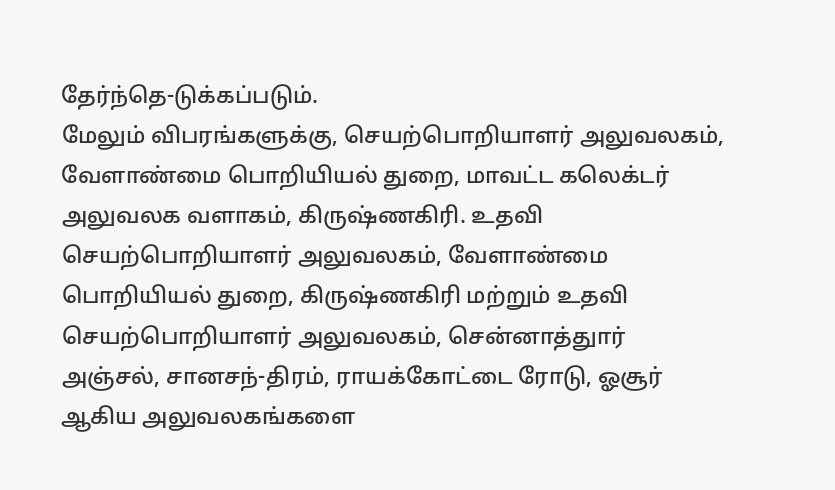தேர்ந்தெ-டுக்கப்படும்.
மேலும் விபரங்களுக்கு, செயற்பொறியாளர் அலுவலகம், வேளாண்மை பொறியியல் துறை, மாவட்ட கலெக்டர் அலுவலக வளாகம், கிருஷ்ணகிரி. உதவி செயற்பொறியாளர் அலுவலகம், வேளாண்மை பொறியியல் துறை, கிருஷ்ணகிரி மற்றும் உதவி செயற்பொறியாளர் அலுவலகம், சென்னாத்துார் அஞ்சல், சானசந்-திரம், ராயக்கோட்டை ரோடு, ஓசூர் ஆகிய அலுவலகங்களை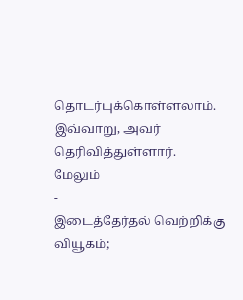தொடர்புக்கொள்ளலாம். இவ்வாறு, அவர் தெரிவித்துள்ளார்.
மேலும்
-
இடைத்தேர்தல் வெற்றிக்கு வியூகம்;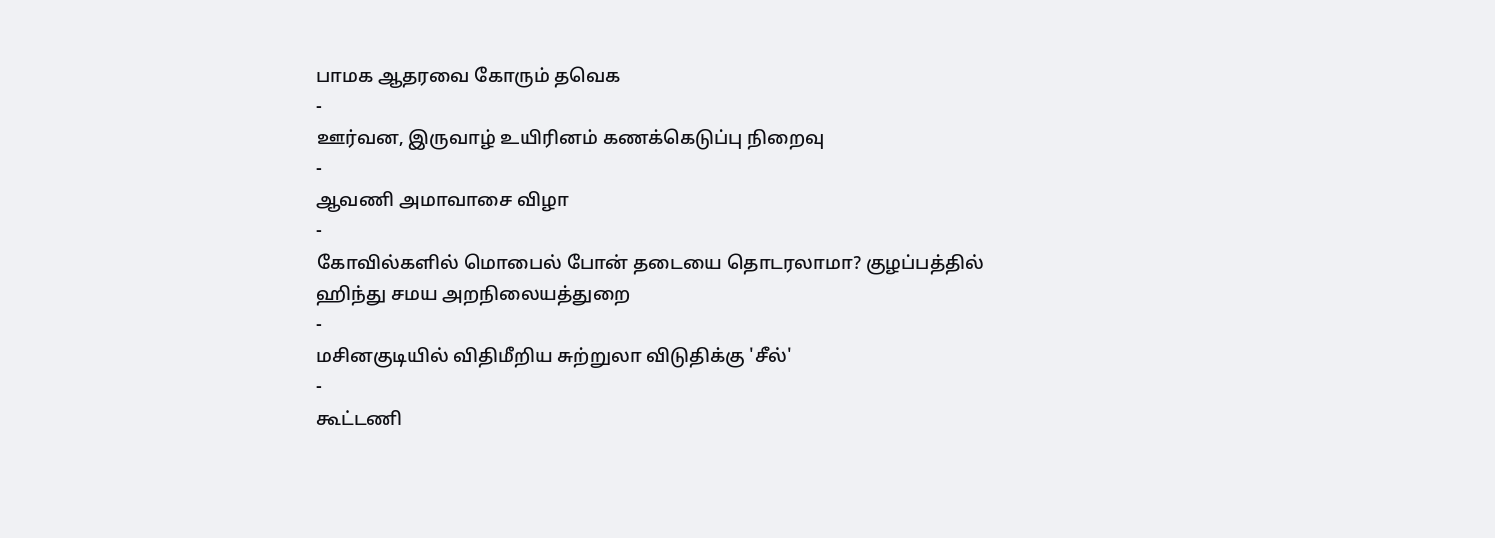பாமக ஆதரவை கோரும் தவெக
-
ஊர்வன, இருவாழ் உயிரினம் கணக்கெடுப்பு நிறைவு
-
ஆவணி அமாவாசை விழா
-
கோவில்களில் மொபைல் போன் தடையை தொடரலாமா? குழப்பத்தில் ஹிந்து சமய அறநிலையத்துறை
-
மசினகுடியில் விதிமீறிய சுற்றுலா விடுதிக்கு 'சீல்'
-
கூட்டணி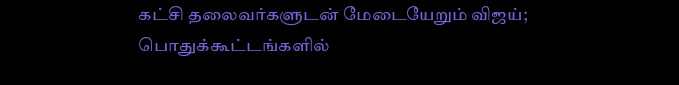கட்சி தலைவர்களுடன் மேடையேறும் விஜய்; பொதுக்கூட்டங்களில்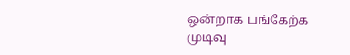ஒன்றாக பங்கேற்க முடிவு